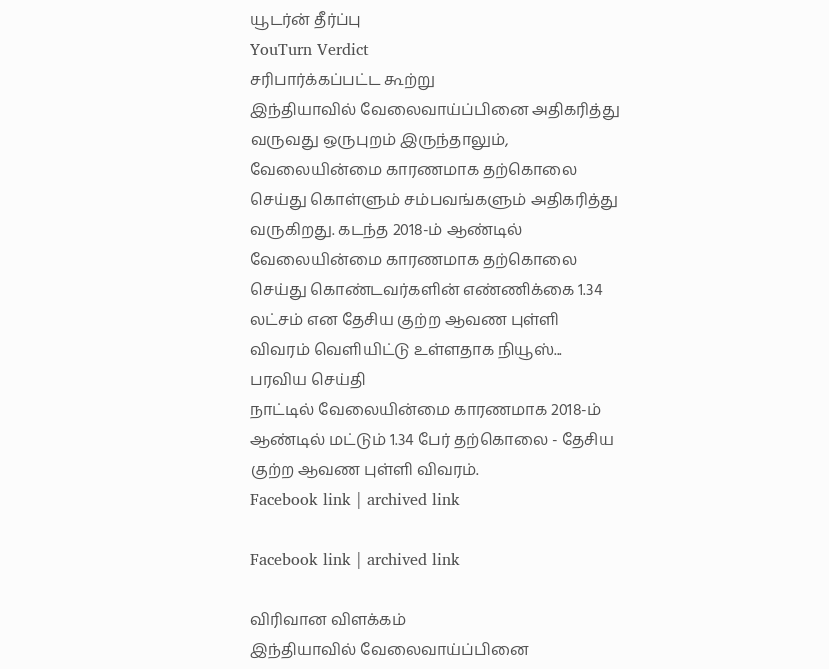யூடர்ன் தீர்ப்பு
YouTurn Verdict
சரிபார்க்கப்பட்ட கூற்று
இந்தியாவில் வேலைவாய்ப்பினை அதிகரித்து வருவது ஒருபுறம் இருந்தாலும், வேலையின்மை காரணமாக தற்கொலை செய்து கொள்ளும் சம்பவங்களும் அதிகரித்து வருகிறது. கடந்த 2018-ம் ஆண்டில் வேலையின்மை காரணமாக தற்கொலை செய்து கொண்டவர்களின் எண்ணிக்கை 1.34 லட்சம் என தேசிய குற்ற ஆவண புள்ளி விவரம் வெளியிட்டு உள்ளதாக நியூஸ்...
பரவிய செய்தி
நாட்டில் வேலையின்மை காரணமாக 2018-ம் ஆண்டில் மட்டும் 1.34 பேர் தற்கொலை - தேசிய குற்ற ஆவண புள்ளி விவரம்.
Facebook link | archived link

Facebook link | archived link

விரிவான விளக்கம்
இந்தியாவில் வேலைவாய்ப்பினை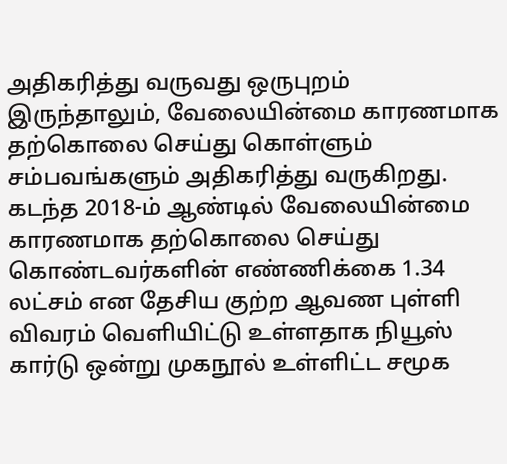அதிகரித்து வருவது ஒருபுறம் இருந்தாலும், வேலையின்மை காரணமாக தற்கொலை செய்து கொள்ளும் சம்பவங்களும் அதிகரித்து வருகிறது. கடந்த 2018-ம் ஆண்டில் வேலையின்மை காரணமாக தற்கொலை செய்து கொண்டவர்களின் எண்ணிக்கை 1.34 லட்சம் என தேசிய குற்ற ஆவண புள்ளி விவரம் வெளியிட்டு உள்ளதாக நியூஸ் கார்டு ஒன்று முகநூல் உள்ளிட்ட சமூக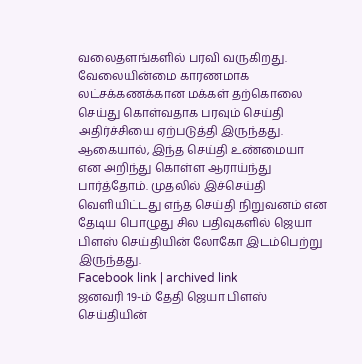வலைதளங்களில் பரவி வருகிறது.
வேலையின்மை காரணமாக லட்சக்கணக்கான மக்கள் தற்கொலை செய்து கொள்வதாக பரவும் செய்தி அதிர்ச்சியை ஏற்படுத்தி இருந்தது. ஆகையால், இந்த செய்தி உண்மையா என அறிந்து கொள்ள ஆராய்ந்து பார்த்தோம். முதலில் இச்செய்தி வெளியிட்டது எந்த செய்தி நிறுவனம் என தேடிய பொழுது சில பதிவுகளில் ஜெயா பிளஸ் செய்தியின் லோகோ இடம்பெற்று இருந்தது.
Facebook link | archived link
ஜனவரி 19-ம் தேதி ஜெயா பிளஸ் செய்தியின்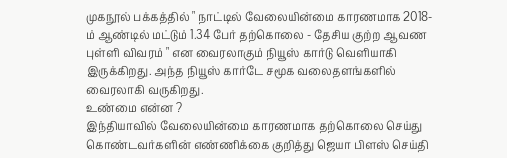முகநூல் பக்கத்தில் " நாட்டில் வேலையின்மை காரணமாக 2018-ம் ஆண்டில் மட்டும் 1.34 பேர் தற்கொலை - தேசிய குற்ற ஆவண புள்ளி விவரம் " என வைரலாகும் நியூஸ் கார்டு வெளியாகி இருக்கிறது. அந்த நியூஸ் கார்டே சமூக வலைதளங்களில் வைரலாகி வருகிறது.
உண்மை என்ன ?
இந்தியாவில் வேலையின்மை காரணமாக தற்கொலை செய்து கொண்டவர்களின் எண்ணிக்கை குறித்து ஜெயா பிளஸ் செய்தி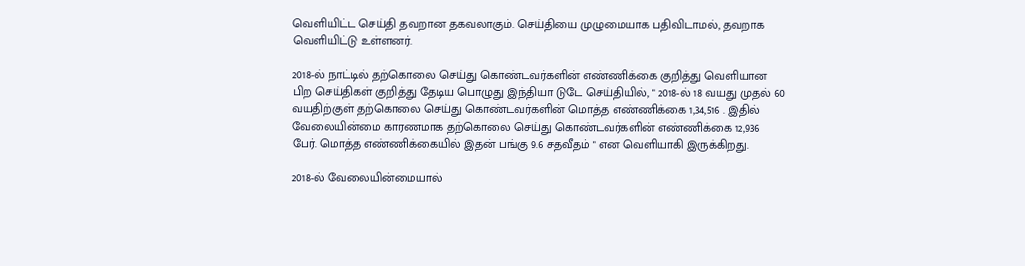வெளியிட்ட செய்தி தவறான தகவலாகும். செய்தியை முழுமையாக பதிவிடாமல், தவறாக வெளியிட்டு உள்ளனர்.

2018-ல் நாட்டில் தற்கொலை செய்து கொண்டவர்களின் எண்ணிக்கை குறித்து வெளியான பிற செய்திகள் குறித்து தேடிய பொழுது இந்தியா டுடே செய்தியில், " 2018-ல் 18 வயது முதல் 60 வயதிற்குள் தற்கொலை செய்து கொண்டவர்களின் மொத்த எண்ணிக்கை 1,34,516 . இதில் வேலையின்மை காரணமாக தற்கொலை செய்து கொண்டவர்களின் எண்ணிக்கை 12,936 பேர். மொத்த எண்ணிக்கையில் இதன் பங்கு 9.6 சதவீதம் " என வெளியாகி இருக்கிறது.

2018-ல் வேலையின்மையால்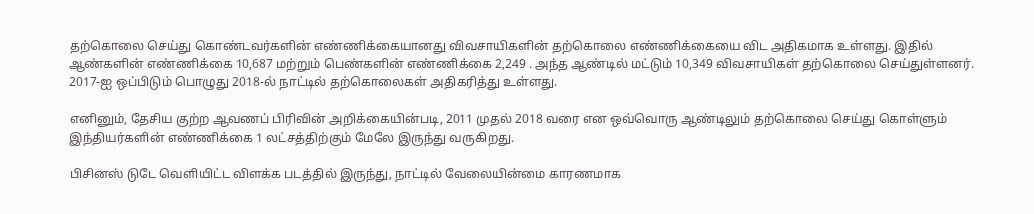தற்கொலை செய்து கொண்டவர்களின் எண்ணிக்கையானது விவசாயிகளின் தற்கொலை எண்ணிக்கையை விட அதிகமாக உள்ளது. இதில் ஆண்களின் எண்ணிக்கை 10,687 மற்றும் பெண்களின் எண்ணிக்கை 2,249 . அந்த ஆண்டில் மட்டும் 10,349 விவசாயிகள் தற்கொலை செய்துள்ளனர். 2017-ஐ ஒப்பிடும் பொழுது 2018-ல் நாட்டில் தற்கொலைகள் அதிகரித்து உள்ளது.

எனினும், தேசிய குற்ற ஆவணப் பிரிவின் அறிக்கையின்படி, 2011 முதல் 2018 வரை என ஒவ்வொரு ஆண்டிலும் தற்கொலை செய்து கொள்ளும் இந்தியர்களின் எண்ணிக்கை 1 லட்சத்திற்கும் மேலே இருந்து வருகிறது.

பிசினஸ் டுடே வெளியிட்ட விளக்க படத்தில் இருந்து, நாட்டில் வேலையின்மை காரணமாக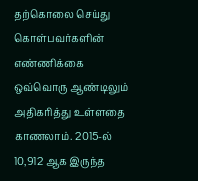தற்கொலை செய்து கொள்பவர்களின் எண்ணிக்கை ஒவ்வொரு ஆண்டிலும் அதிகரித்து உள்ளதை காணலாம். 2015-ல் 10,912 ஆக இருந்த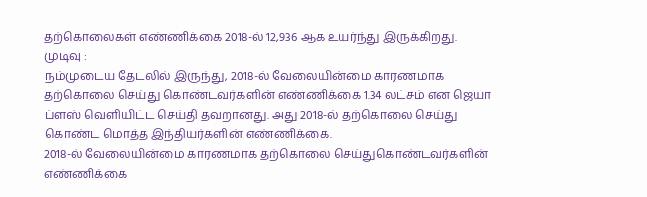தற்கொலைகள் எண்ணிக்கை 2018-ல் 12,936 ஆக உயர்ந்து இருக்கிறது.
முடிவு :
நம்முடைய தேடலில் இருந்து, 2018-ல் வேலையின்மை காரணமாக தற்கொலை செய்து கொண்டவர்களின் எண்ணிக்கை 1.34 லட்சம் என ஜெயா ப்ளஸ் வெளியிட்ட செய்தி தவறானது. அது 2018-ல் தற்கொலை செய்து கொண்ட மொத்த இந்தியர்களின் எண்ணிக்கை.
2018-ல் வேலையின்மை காரணமாக தற்கொலை செய்துகொண்டவர்களின் எண்ணிக்கை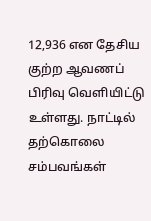12,936 என தேசிய குற்ற ஆவணப் பிரிவு வெளியிட்டு உள்ளது. நாட்டில் தற்கொலை சம்பவங்கள்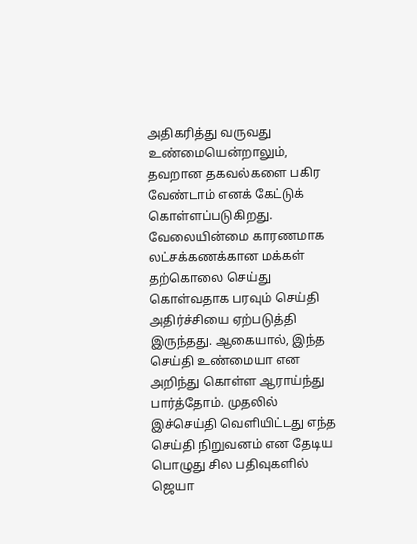அதிகரித்து வருவது உண்மையென்றாலும், தவறான தகவல்களை பகிர வேண்டாம் எனக் கேட்டுக் கொள்ளப்படுகிறது.
வேலையின்மை காரணமாக லட்சக்கணக்கான மக்கள் தற்கொலை செய்து கொள்வதாக பரவும் செய்தி அதிர்ச்சியை ஏற்படுத்தி இருந்தது. ஆகையால், இந்த செய்தி உண்மையா என அறிந்து கொள்ள ஆராய்ந்து பார்த்தோம். முதலில் இச்செய்தி வெளியிட்டது எந்த செய்தி நிறுவனம் என தேடிய பொழுது சில பதிவுகளில் ஜெயா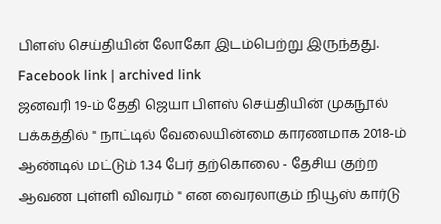பிளஸ் செய்தியின் லோகோ இடம்பெற்று இருந்தது.
Facebook link | archived link
ஜனவரி 19-ம் தேதி ஜெயா பிளஸ் செய்தியின் முகநூல் பக்கத்தில் " நாட்டில் வேலையின்மை காரணமாக 2018-ம் ஆண்டில் மட்டும் 1.34 பேர் தற்கொலை - தேசிய குற்ற ஆவண புள்ளி விவரம் " என வைரலாகும் நியூஸ் கார்டு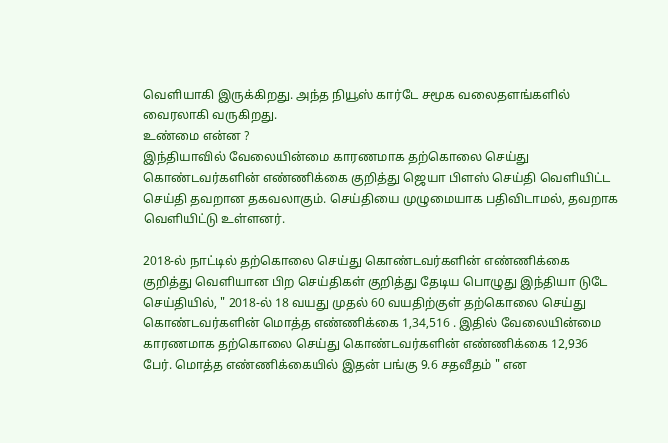வெளியாகி இருக்கிறது. அந்த நியூஸ் கார்டே சமூக வலைதளங்களில் வைரலாகி வருகிறது.
உண்மை என்ன ?
இந்தியாவில் வேலையின்மை காரணமாக தற்கொலை செய்து கொண்டவர்களின் எண்ணிக்கை குறித்து ஜெயா பிளஸ் செய்தி வெளியிட்ட செய்தி தவறான தகவலாகும். செய்தியை முழுமையாக பதிவிடாமல், தவறாக வெளியிட்டு உள்ளனர்.

2018-ல் நாட்டில் தற்கொலை செய்து கொண்டவர்களின் எண்ணிக்கை குறித்து வெளியான பிற செய்திகள் குறித்து தேடிய பொழுது இந்தியா டுடே செய்தியில், " 2018-ல் 18 வயது முதல் 60 வயதிற்குள் தற்கொலை செய்து கொண்டவர்களின் மொத்த எண்ணிக்கை 1,34,516 . இதில் வேலையின்மை காரணமாக தற்கொலை செய்து கொண்டவர்களின் எண்ணிக்கை 12,936 பேர். மொத்த எண்ணிக்கையில் இதன் பங்கு 9.6 சதவீதம் " என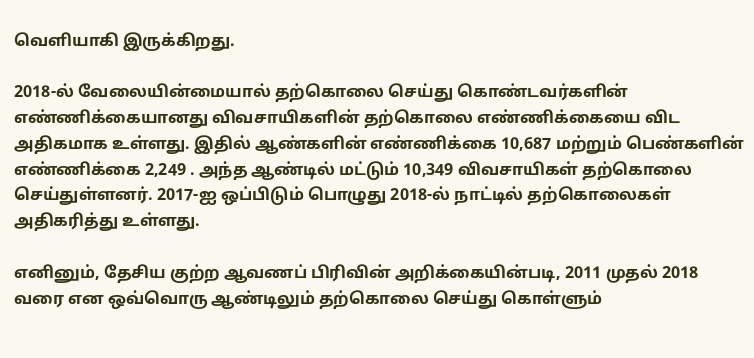வெளியாகி இருக்கிறது.

2018-ல் வேலையின்மையால் தற்கொலை செய்து கொண்டவர்களின் எண்ணிக்கையானது விவசாயிகளின் தற்கொலை எண்ணிக்கையை விட அதிகமாக உள்ளது. இதில் ஆண்களின் எண்ணிக்கை 10,687 மற்றும் பெண்களின் எண்ணிக்கை 2,249 . அந்த ஆண்டில் மட்டும் 10,349 விவசாயிகள் தற்கொலை செய்துள்ளனர். 2017-ஐ ஒப்பிடும் பொழுது 2018-ல் நாட்டில் தற்கொலைகள் அதிகரித்து உள்ளது.

எனினும், தேசிய குற்ற ஆவணப் பிரிவின் அறிக்கையின்படி, 2011 முதல் 2018 வரை என ஒவ்வொரு ஆண்டிலும் தற்கொலை செய்து கொள்ளும்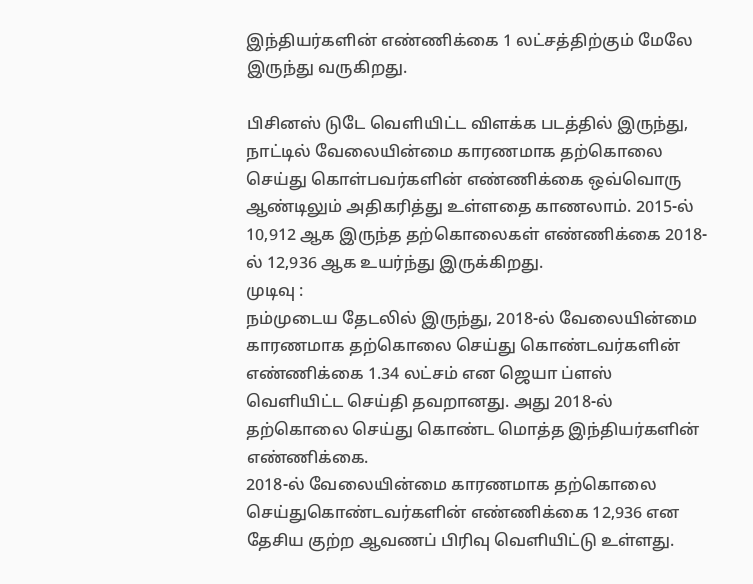இந்தியர்களின் எண்ணிக்கை 1 லட்சத்திற்கும் மேலே இருந்து வருகிறது.

பிசினஸ் டுடே வெளியிட்ட விளக்க படத்தில் இருந்து, நாட்டில் வேலையின்மை காரணமாக தற்கொலை செய்து கொள்பவர்களின் எண்ணிக்கை ஒவ்வொரு ஆண்டிலும் அதிகரித்து உள்ளதை காணலாம். 2015-ல் 10,912 ஆக இருந்த தற்கொலைகள் எண்ணிக்கை 2018-ல் 12,936 ஆக உயர்ந்து இருக்கிறது.
முடிவு :
நம்முடைய தேடலில் இருந்து, 2018-ல் வேலையின்மை காரணமாக தற்கொலை செய்து கொண்டவர்களின் எண்ணிக்கை 1.34 லட்சம் என ஜெயா ப்ளஸ் வெளியிட்ட செய்தி தவறானது. அது 2018-ல் தற்கொலை செய்து கொண்ட மொத்த இந்தியர்களின் எண்ணிக்கை.
2018-ல் வேலையின்மை காரணமாக தற்கொலை செய்துகொண்டவர்களின் எண்ணிக்கை 12,936 என தேசிய குற்ற ஆவணப் பிரிவு வெளியிட்டு உள்ளது.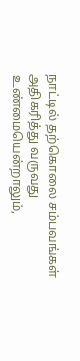நாட்டில் தற்கொலை சம்பவங்கள் அதிகரித்து வருவது உண்மையென்றாலும்,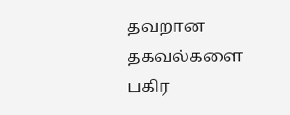தவறான தகவல்களை பகிர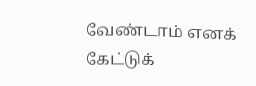வேண்டாம் எனக் கேட்டுக்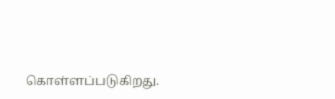கொள்ளப்படுகிறது.